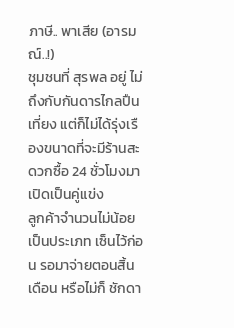ภาษี.. พาเสีย (อารมณ์..!)
ชุมชนที่ สุรพล อยู่ ไม่ถึงกับกันดารไกลปืนเที่ยง แต่ก็ไม่ได้รุ่งเรืองขนาดที่จะมีร้านสะดวกซื้อ 24 ชั่วโมงมาเปิดเป็นคู่แข่ง
ลูกค้าจำนวนไม่น้อยเป็นประเภท เซ็นไว้ก่อน รอมาจ่ายตอนสิ้นเดือน หรือไม่ก็ ชักดา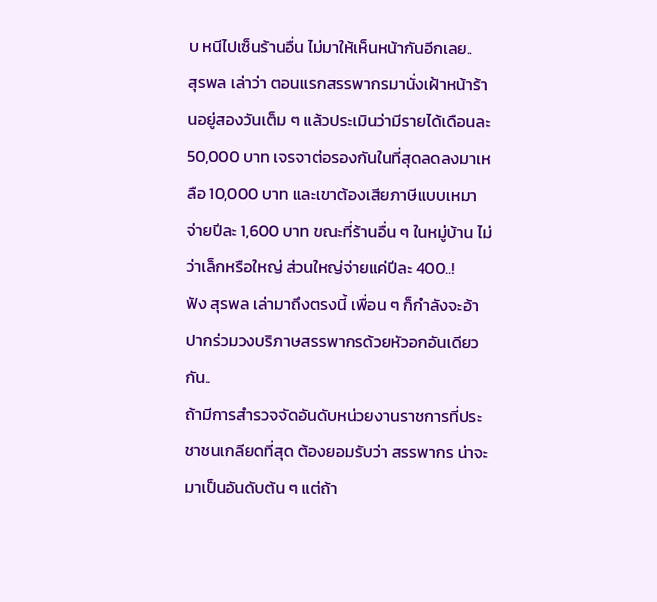บ หนีไปเซ็นร้านอื่น ไม่มาให้เห็นหน้ากันอีกเลย..
สุรพล เล่าว่า ตอนแรกสรรพากรมานั่งเฝ้าหน้าร้านอยู่สองวันเต็ม ๆ แล้วประเมินว่ามีรายได้เดือนละ 50,000 บาท เจรจาต่อรองกันในที่สุดลดลงมาเหลือ 10,000 บาท และเขาต้องเสียภาษีแบบเหมาจ่ายปีละ 1,600 บาท ขณะที่ร้านอื่น ๆ ในหมู่บ้าน ไม่ว่าเล็กหรือใหญ่ ส่วนใหญ่จ่ายแค่ปีละ 400..!
ฟัง สุรพล เล่ามาถึงตรงนี้ เพื่อน ๆ ก็กำลังจะอ้าปากร่วมวงบริภาษสรรพากรด้วยหัวอกอันเดียวกัน..
ถ้ามีการสำรวจจัดอันดับหน่วยงานราชการที่ประชาชนเกลียดที่สุด ต้องยอมรับว่า สรรพากร น่าจะมาเป็นอันดับต้น ๆ แต่ถ้า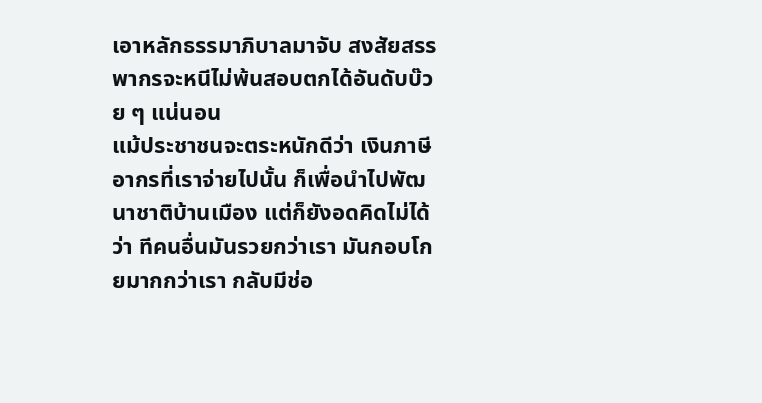เอาหลักธรรมาภิบาลมาจับ สงสัยสรรพากรจะหนีไม่พ้นสอบตกได้อันดับบ๊วย ๆ แน่นอน
แม้ประชาชนจะตระหนักดีว่า เงินภาษีอากรที่เราจ่ายไปนั้น ก็เพื่อนำไปพัฒนาชาติบ้านเมือง แต่ก็ยังอดคิดไม่ได้ว่า ทีคนอื่นมันรวยกว่าเรา มันกอบโกยมากกว่าเรา กลับมีช่อ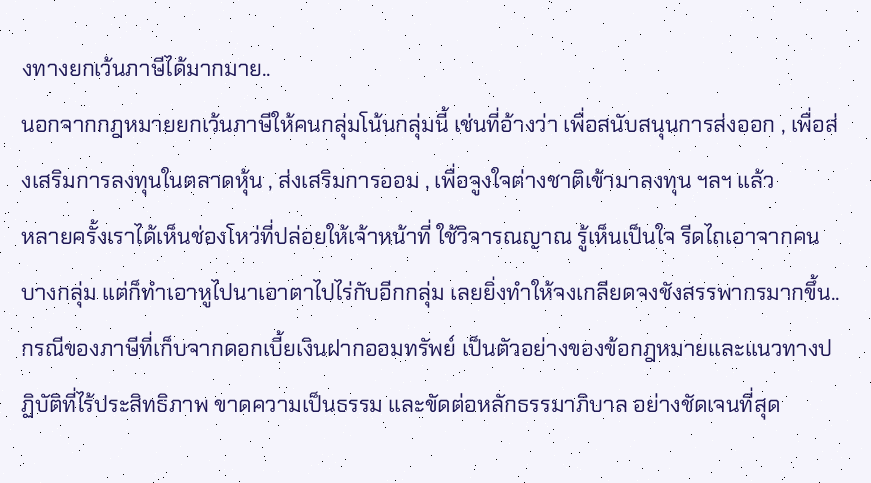งทางยกเว้นภาษีได้มากมาย..
นอกจากกฎหมายยกเว้นภาษีให้คนกลุ่มโน้นกลุ่มนี้ เช่นที่อ้างว่า เพื่อสนับสนุนการส่งออก , เพื่อส่งเสริมการลงทุนในตลาดหุ้น , ส่งเสริมการออม , เพื่อจูงใจต่างชาติเข้ามาลงทุน ฯลฯ แล้ว
หลายครั้งเราได้เห็นช่องโหว่ที่ปล่อยให้เจ้าหน้าที่ ใช้วิจารณญาณ รู้เห็นเป็นใจ รีดไถเอาจากคนบางกลุ่ม แต่ก็ทำเอาหูไปนาเอาตาไปไร่กับอีกกลุ่ม เลยยิ่งทำให้จงเกลียดจงชังสรรพากรมากขึ้น..
กรณีของภาษีที่เก็บจากดอกเบี้ยเงินฝากออมทรัพย์ เป็นตัวอย่างของข้อกฎหมายและแนวทางปฏิบัติที่ไร้ประสิทธิภาพ ขาดความเป็นธรรม และขัดต่อหลักธรรมาภิบาล อย่างชัดเจนที่สุด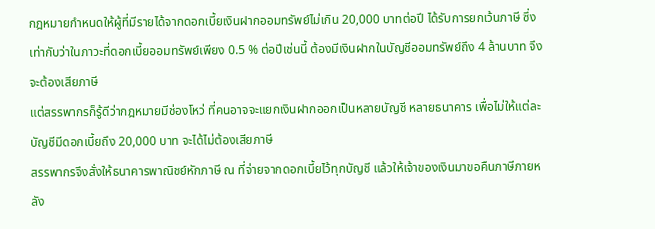กฎหมายกำหนดให้ผู้ที่มีรายได้จากดอกเบี้ยเงินฝากออมทรัพย์ไม่เกิน 20,000 บาทต่อปี ได้รับการยกเว้นภาษี ซึ่งเท่ากับว่าในภาวะที่ดอกเบี้ยออมทรัพย์เพียง 0.5 % ต่อปีเช่นนี้ ต้องมีเงินฝากในบัญชีออมทรัพย์ถึง 4 ล้านบาท จึงจะต้องเสียภาษี
แต่สรรพากรก็รู้ดีว่ากฎหมายมีช่องโหว่ ที่คนอาจจะแยกเงินฝากออกเป็นหลายบัญชี หลายธนาคาร เพื่อไม่ให้แต่ละบัญชีมีดอกเบี้ยถึง 20,000 บาท จะได้ไม่ต้องเสียภาษี
สรรพากรจึงสั่งให้ธนาคารพาณิชย์หักภาษี ณ ที่จ่ายจากดอกเบี้ยไว้ทุกบัญชี แล้วให้เจ้าของเงินมาขอคืนภาษีภายหลัง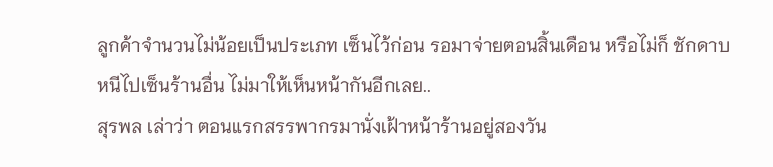ลูกค้าจำนวนไม่น้อยเป็นประเภท เซ็นไว้ก่อน รอมาจ่ายตอนสิ้นเดือน หรือไม่ก็ ชักดาบ หนีไปเซ็นร้านอื่น ไม่มาให้เห็นหน้ากันอีกเลย..
สุรพล เล่าว่า ตอนแรกสรรพากรมานั่งเฝ้าหน้าร้านอยู่สองวัน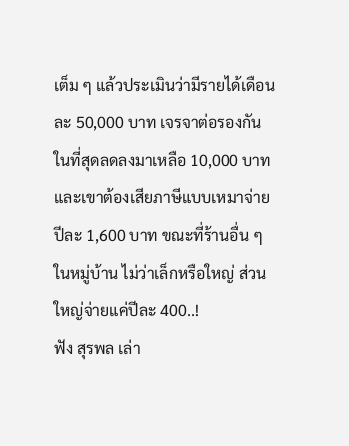เต็ม ๆ แล้วประเมินว่ามีรายได้เดือนละ 50,000 บาท เจรจาต่อรองกันในที่สุดลดลงมาเหลือ 10,000 บาท และเขาต้องเสียภาษีแบบเหมาจ่ายปีละ 1,600 บาท ขณะที่ร้านอื่น ๆ ในหมู่บ้าน ไม่ว่าเล็กหรือใหญ่ ส่วนใหญ่จ่ายแค่ปีละ 400..!
ฟัง สุรพล เล่า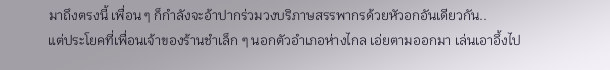มาถึงตรงนี้ เพื่อน ๆ ก็กำลังจะอ้าปากร่วมวงบริภาษสรรพากรด้วยหัวอกอันเดียวกัน..
แต่ประโยคที่เพื่อนเจ้าของร้านชำเล็ก ๆ นอกตัวอำเภอห่างไกล เอ่ยตามออกมา เล่นเอาอึ้งไป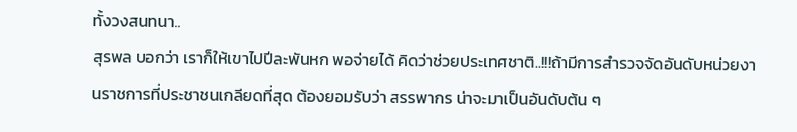ทั้งวงสนทนา..
สุรพล บอกว่า เราก็ให้เขาไปปีละพันหก พอจ่ายได้ คิดว่าช่วยประเทศชาติ..!!!ถ้ามีการสำรวจจัดอันดับหน่วยงานราชการที่ประชาชนเกลียดที่สุด ต้องยอมรับว่า สรรพากร น่าจะมาเป็นอันดับต้น ๆ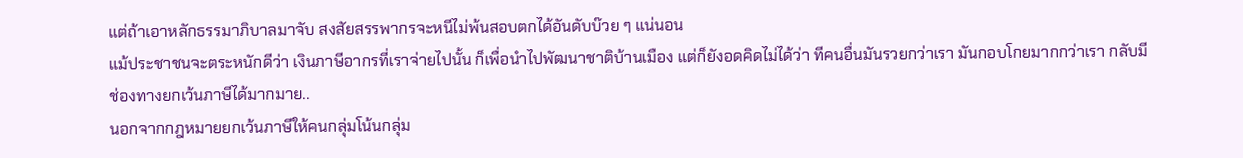แต่ถ้าเอาหลักธรรมาภิบาลมาจับ สงสัยสรรพากรจะหนีไม่พ้นสอบตกได้อันดับบ๊วย ๆ แน่นอน
แม้ประชาชนจะตระหนักดีว่า เงินภาษีอากรที่เราจ่ายไปนั้น ก็เพื่อนำไปพัฒนาชาติบ้านเมือง แต่ก็ยังอดคิดไม่ได้ว่า ทีคนอื่นมันรวยกว่าเรา มันกอบโกยมากกว่าเรา กลับมีช่องทางยกเว้นภาษีได้มากมาย..
นอกจากกฎหมายยกเว้นภาษีให้คนกลุ่มโน้นกลุ่ม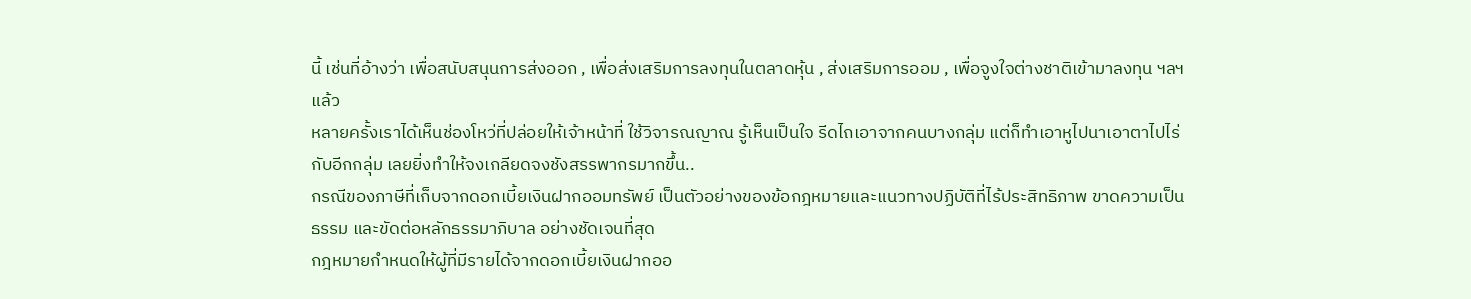นี้ เช่นที่อ้างว่า เพื่อสนับสนุนการส่งออก , เพื่อส่งเสริมการลงทุนในตลาดหุ้น , ส่งเสริมการออม , เพื่อจูงใจต่างชาติเข้ามาลงทุน ฯลฯ แล้ว
หลายครั้งเราได้เห็นช่องโหว่ที่ปล่อยให้เจ้าหน้าที่ ใช้วิจารณญาณ รู้เห็นเป็นใจ รีดไถเอาจากคนบางกลุ่ม แต่ก็ทำเอาหูไปนาเอาตาไปไร่กับอีกกลุ่ม เลยยิ่งทำให้จงเกลียดจงชังสรรพากรมากขึ้น..
กรณีของภาษีที่เก็บจากดอกเบี้ยเงินฝากออมทรัพย์ เป็นตัวอย่างของข้อกฎหมายและแนวทางปฏิบัติที่ไร้ประสิทธิภาพ ขาดความเป็นธรรม และขัดต่อหลักธรรมาภิบาล อย่างชัดเจนที่สุด
กฎหมายกำหนดให้ผู้ที่มีรายได้จากดอกเบี้ยเงินฝากออ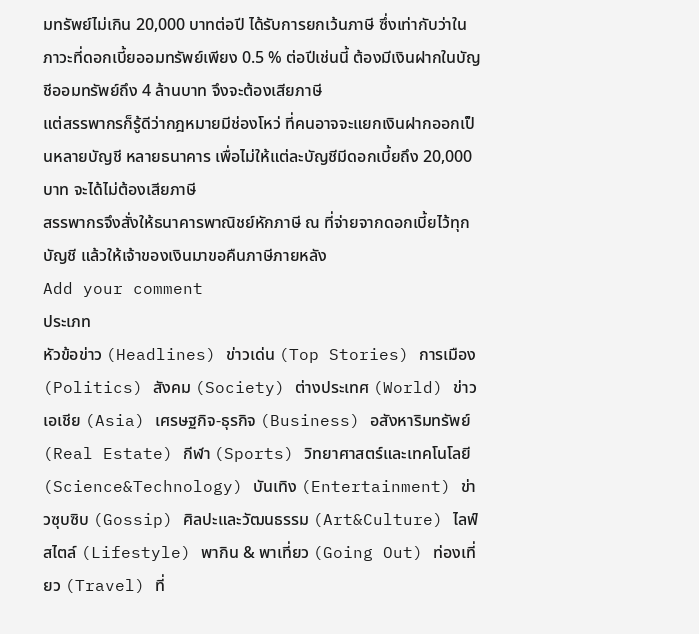มทรัพย์ไม่เกิน 20,000 บาทต่อปี ได้รับการยกเว้นภาษี ซึ่งเท่ากับว่าในภาวะที่ดอกเบี้ยออมทรัพย์เพียง 0.5 % ต่อปีเช่นนี้ ต้องมีเงินฝากในบัญชีออมทรัพย์ถึง 4 ล้านบาท จึงจะต้องเสียภาษี
แต่สรรพากรก็รู้ดีว่ากฎหมายมีช่องโหว่ ที่คนอาจจะแยกเงินฝากออกเป็นหลายบัญชี หลายธนาคาร เพื่อไม่ให้แต่ละบัญชีมีดอกเบี้ยถึง 20,000 บาท จะได้ไม่ต้องเสียภาษี
สรรพากรจึงสั่งให้ธนาคารพาณิชย์หักภาษี ณ ที่จ่ายจากดอกเบี้ยไว้ทุกบัญชี แล้วให้เจ้าของเงินมาขอคืนภาษีภายหลัง
Add your comment
ประเภท
หัวข้อข่าว (Headlines) ข่าวเด่น (Top Stories) การเมือง (Politics) สังคม (Society) ต่างประเทศ (World) ข่าวเอเชีย (Asia) เศรษฐกิจ-ธุรกิจ (Business) อสังหาริมทรัพย์ (Real Estate) กีฬา (Sports) วิทยาศาสตร์และเทคโนโลยี (Science&Technology) บันเทิง (Entertainment) ข่าวซุบซิบ (Gossip) ศิลปะและวัฒนธรรม (Art&Culture) ไลฟ์สไตล์ (Lifestyle) พากิน & พาเที่ยว (Going Out) ท่องเที่ยว (Travel) ที่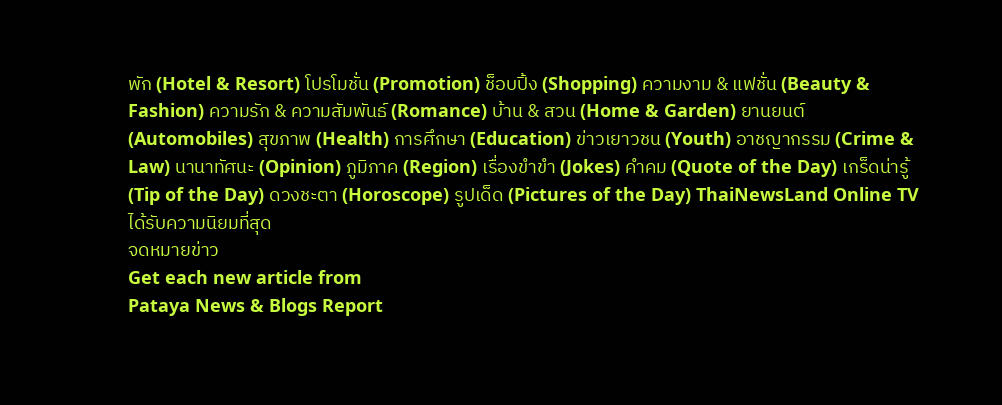พัก (Hotel & Resort) โปรโมชั่น (Promotion) ช็อบปิ้ง (Shopping) ความงาม & แฟชั่น (Beauty & Fashion) ความรัก & ความสัมพันธ์ (Romance) บ้าน & สวน (Home & Garden) ยานยนต์ (Automobiles) สุขภาพ (Health) การศึกษา (Education) ข่าวเยาวชน (Youth) อาชญากรรม (Crime & Law) นานาทัศนะ (Opinion) ภูมิภาค (Region) เรื่องขำขำ (Jokes) คำคม (Quote of the Day) เกร็ดน่ารู้ (Tip of the Day) ดวงชะตา (Horoscope) รูปเด็ด (Pictures of the Day) ThaiNewsLand Online TV
ได้รับความนิยมที่สุด
จดหมายข่าว
Get each new article from
Pataya News & Blogs Report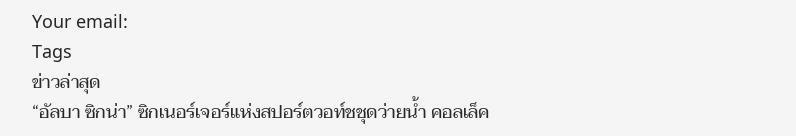Your email:
Tags
ข่าวล่าสุด
“อัลบา ซิกน่า” ซิกเนอร์เจอร์แห่งสปอร์ตวอท์ชชุดว่ายน้ำ คอลเล็ค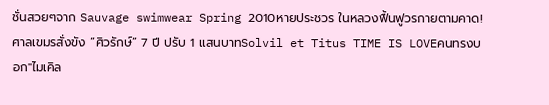ชั่นสวยๆจาก Sauvage swimwear Spring 2010หายประชวร ในหลวงฟื้นฟูวรกายตามคาด! ศาลเขมรสั่งขัง “ศิวรักษ์” 7 ปี ปรับ 1 แสนบาทSolvil et Titus TIME IS LOVEคนทรงบอก"ไมเคิล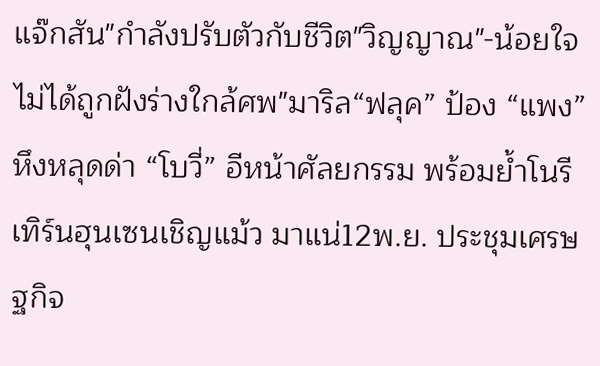แจ๊กสัน"กำลังปรับตัวกับชีวิต"วิญญาณ"-น้อยใจ ไม่ได้ถูกฝังร่างใกล้ศพ"มาริล“ฟลุค” ป้อง “แพง” หึงหลุดด่า “โบวี่” อีหน้าศัลยกรรม พร้อมย้ำโนรีเทิร์นฮุนเซนเชิญแม้ว มาแน่12พ.ย. ประชุมเศรษฐกิจ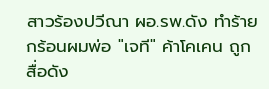สาวร้องปวีณา ผอ.รพ.ดัง ทำร้ายกร้อนผมพ่อ "เจที" ค้าโคเคน ถูกสื่อดัง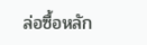ล่อซื้อหลัก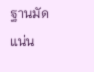ฐานมัดแน่น